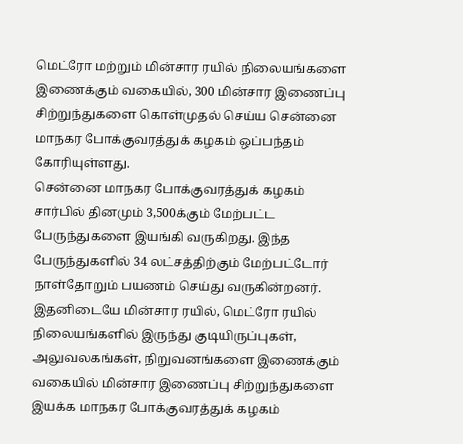மெட்ரோ மற்றும் மின்சார ரயில் நிலையங்களை இணைக்கும் வகையில், 300 மின்சார இணைப்பு சிற்றுந்துகளை கொள்முதல் செய்ய சென்னை மாநகர போக்குவரத்துக் கழகம் ஒப்பந்தம் கோரியுள்ளது.
சென்னை மாநகர போக்குவரத்துக் கழகம் சார்பில் தினமும் 3,500க்கும் மேற்பட்ட பேருந்துகளை இயங்கி வருகிறது. இந்த பேருந்துகளில் 34 லட்சத்திற்கும் மேற்பட்டோர் நாள்தோறும் பயணம் செய்து வருகின்றனர். இதனிடையே மின்சார ரயில், மெட்ரோ ரயில் நிலையங்களில் இருந்து குடியிருப்புகள், அலுவலகங்கள், நிறுவனங்களை இணைக்கும் வகையில் மின்சார இணைப்பு சிற்றுந்துகளை இயக்க மாநகர போக்குவரத்துக் கழகம்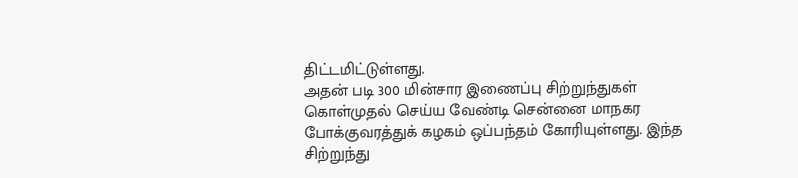திட்டமிட்டுள்ளது.
அதன் படி 300 மின்சார இணைப்பு சிற்றுந்துகள் கொள்முதல் செய்ய வேண்டி சென்னை மாநகர போக்குவரத்துக் கழகம் ஒப்பந்தம் கோரியுள்ளது. இந்த சிற்றுந்து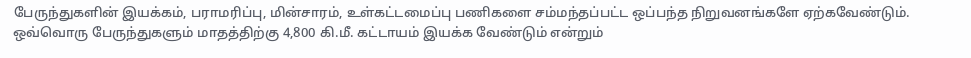பேருந்துகளின் இயக்கம், பராமரிப்பு, மின்சாரம், உள்கட்டமைப்பு பணிகளை சம்மந்தப்பட்ட ஒப்பந்த நிறுவனங்களே ஏற்கவேண்டும். ஒவ்வொரு பேருந்துகளும் மாதத்திற்கு 4,800 கி.மீ. கட்டாயம் இயக்க வேண்டும் என்றும்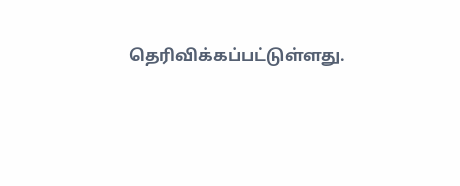தெரிவிக்கப்பட்டுள்ளது.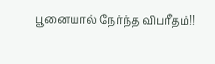பூனையால் நேர்ந்த விபரீதம்!!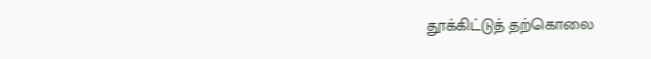தூக்கிட்டுத் தற்கொலை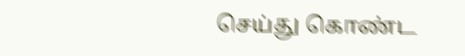செய்து கொண்ட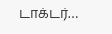டாக்டர்…